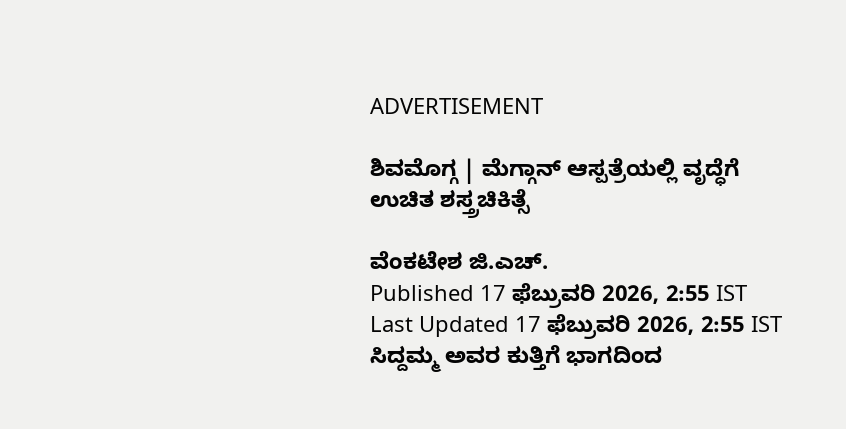ADVERTISEMENT

ಶಿವಮೊಗ್ಗ | ಮೆಗ್ಗಾನ್ ಆಸ್ಪತ್ರೆಯಲ್ಲಿ ವೃದ್ಧೆಗೆ ಉಚಿತ ಶಸ್ತ್ರಚಿಕಿತ್ಸೆ

ವೆಂಕಟೇಶ ಜಿ.ಎಚ್.
Published 17 ಫೆಬ್ರುವರಿ 2026, 2:55 IST
Last Updated 17 ಫೆಬ್ರುವರಿ 2026, 2:55 IST
ಸಿದ್ದಮ್ಮ ಅವರ ಕುತ್ತಿಗೆ ಭಾಗದಿಂದ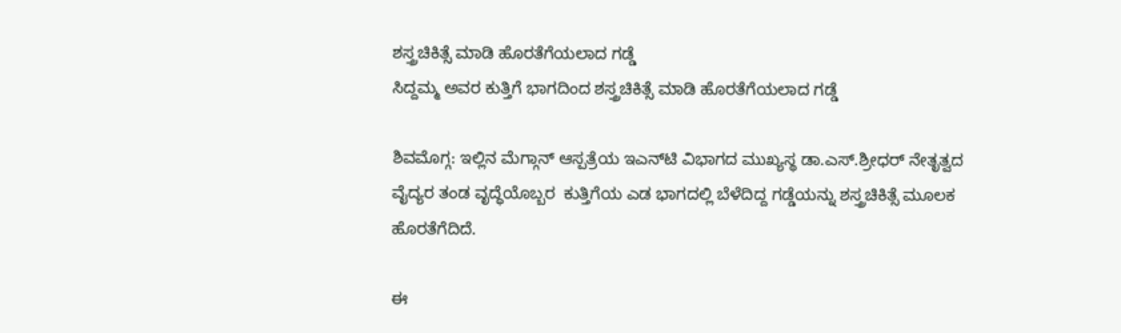ಶಸ್ತ್ರಚಿಕಿತ್ಸೆ ಮಾಡಿ ಹೊರತೆಗೆಯಲಾದ ಗಡ್ಡೆ
ಸಿದ್ದಮ್ಮ ಅವರ ಕುತ್ತಿಗೆ ಭಾಗದಿಂದ ಶಸ್ತ್ರಚಿಕಿತ್ಸೆ ಮಾಡಿ ಹೊರತೆಗೆಯಲಾದ ಗಡ್ಡೆ

ಶಿವಮೊಗ್ಗ: ಇಲ್ಲಿನ ಮೆಗ್ಗಾನ್ ಆಸ್ಪತ್ರೆಯ ಇಎನ್‌ಟಿ ವಿಭಾಗದ ಮುಖ್ಯಸ್ಥ ಡಾ.ಎಸ್.ಶ್ರೀಧರ್‌ ನೇತೃತ್ವದ ವೈದ್ಯರ ತಂಡ ವೃದ್ಧೆಯೊಬ್ಬರ  ಕುತ್ತಿಗೆಯ ಎಡ ಭಾಗದಲ್ಲಿ ಬೆಳೆದಿದ್ದ ಗಡ್ಡೆಯನ್ನು ಶಸ್ತ್ರಚಿಕಿತ್ಸೆ ಮೂಲಕ ಹೊರತೆಗೆದಿದೆ.

ಈ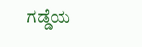ಗಡ್ಡೆಯ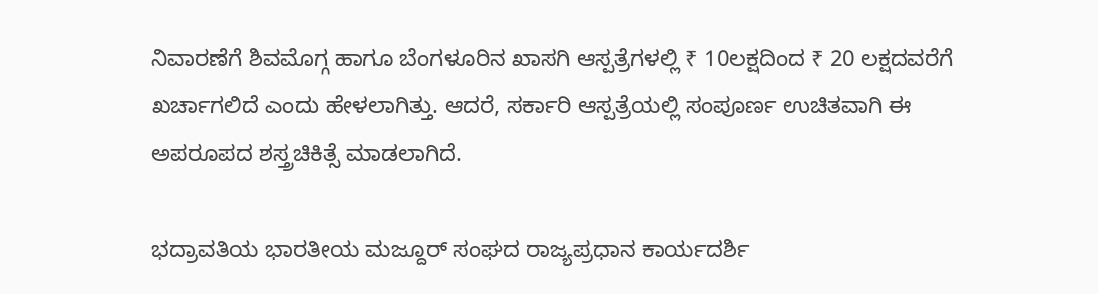ನಿವಾರಣೆಗೆ ಶಿವಮೊಗ್ಗ ಹಾಗೂ ಬೆಂಗಳೂರಿನ ಖಾಸಗಿ ಆಸ್ಪತ್ರೆಗಳಲ್ಲಿ ₹ 10ಲಕ್ಷದಿಂದ ₹ 20 ಲಕ್ಷದವರೆಗೆ ಖರ್ಚಾಗಲಿದೆ ಎಂದು ಹೇಳಲಾಗಿತ್ತು. ಆದರೆ, ಸರ್ಕಾರಿ ಆಸ್ಪತ್ರೆಯಲ್ಲಿ ಸಂಪೂರ್ಣ ಉಚಿತವಾಗಿ ಈ ಅಪರೂಪದ ಶಸ್ತ್ರಚಿಕಿತ್ಸೆ ಮಾಡಲಾಗಿದೆ.

ಭದ್ರಾವತಿಯ ಭಾರತೀಯ ಮಜ್ದೂರ್‌ ಸಂಘದ ರಾಜ್ಯಪ್ರಧಾನ ಕಾರ್ಯದರ್ಶಿ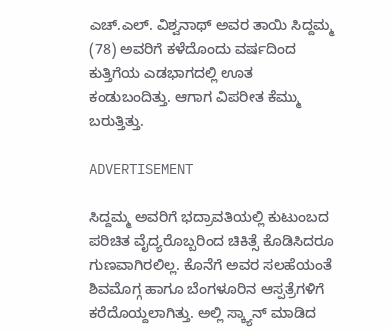ಎಚ್.ಎಲ್. ವಿಶ್ವನಾಥ್‌ ಅವರ ತಾಯಿ ಸಿದ್ದಮ್ಮ (78) ಅವರಿಗೆ ಕಳೆದೊಂದು ವರ್ಷದಿಂದ ಕುತ್ತಿಗೆಯ ಎಡಭಾಗದಲ್ಲಿ ಊತ ಕಂಡುಬಂದಿತ್ತು. ಆಗಾಗ ವಿಪರೀತ ಕೆಮ್ಮು ಬರುತ್ತಿತ್ತು.

ADVERTISEMENT

ಸಿದ್ದಮ್ಮ ಅವರಿಗೆ ಭದ್ರಾವತಿಯಲ್ಲಿ ಕುಟುಂಬದ ಪರಿಚಿತ ವೈದ್ಯರೊಬ್ಬರಿಂದ ಚಿಕಿತ್ಸೆ ಕೊಡಿಸಿದರೂ ಗುಣವಾಗಿರಲಿಲ್ಲ. ಕೊನೆಗೆ ಅವರ ಸಲಹೆಯಂತೆ ಶಿವಮೊಗ್ಗ ಹಾಗೂ ಬೆಂಗಳೂರಿನ ಆಸ್ಪತ್ರೆಗಳಿಗೆ ಕರೆದೊಯ್ದಲಾಗಿತ್ತು. ಅಲ್ಲಿ ಸ್ಕ್ಯಾನ್‌ ಮಾಡಿದ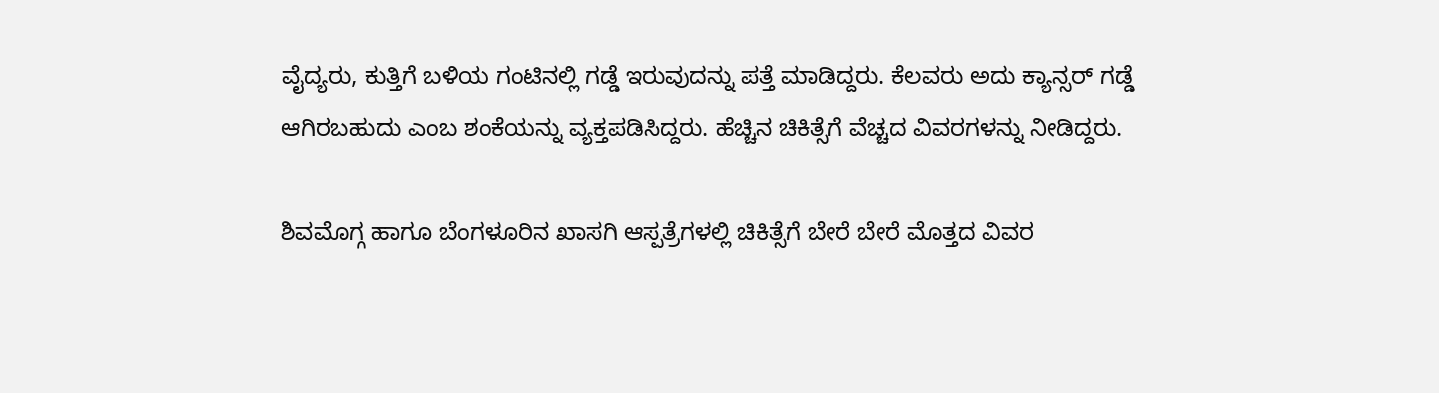ವೈದ್ಯರು, ಕುತ್ತಿಗೆ ಬಳಿಯ ಗಂಟಿನಲ್ಲಿ ಗಡ್ಡೆ ಇರುವುದನ್ನು ಪತ್ತೆ ಮಾಡಿದ್ದರು. ಕೆಲವರು ಅದು ಕ್ಯಾನ್ಸರ್ ಗಡ್ಡೆ ಆಗಿರಬಹುದು ಎಂಬ ಶಂಕೆಯನ್ನು ವ್ಯಕ್ತಪಡಿಸಿದ್ದರು. ಹೆಚ್ಚಿನ ಚಿಕಿತ್ಸೆಗೆ ವೆಚ್ಚದ ವಿವರಗಳನ್ನು ನೀಡಿದ್ದರು.

ಶಿವಮೊಗ್ಗ ಹಾಗೂ ಬೆಂಗಳೂರಿನ ಖಾಸಗಿ ಆಸ್ಪತ್ರೆಗಳಲ್ಲಿ ಚಿಕಿತ್ಸೆಗೆ ಬೇರೆ ಬೇರೆ ಮೊತ್ತದ ವಿವರ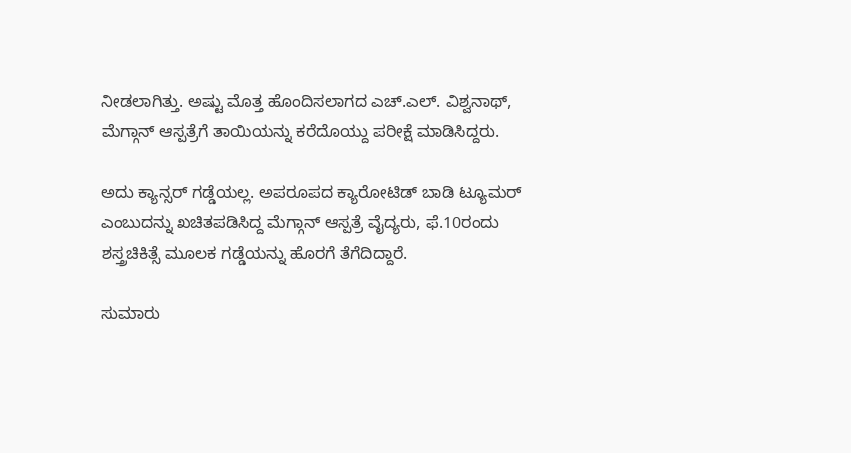ನೀಡಲಾಗಿತ್ತು. ಅಷ್ಟು ಮೊತ್ತ ಹೊಂದಿಸಲಾಗದ ಎಚ್.ಎಲ್. ವಿಶ್ವನಾಥ್, ಮೆಗ್ಗಾನ್‌ ಆಸ್ಪತ್ರೆಗೆ ತಾಯಿಯನ್ನು ಕರೆದೊಯ್ದು ಪರೀಕ್ಷೆ ಮಾಡಿಸಿದ್ದರು.

ಅದು ಕ್ಯಾನ್ಸರ್ ಗಡ್ಡೆಯಲ್ಲ. ಅಪರೂಪದ ಕ್ಯಾರೋಟಿಡ್ ಬಾಡಿ ಟ್ಯೂಮರ್ ಎಂಬುದನ್ನು ಖಚಿತಪಡಿಸಿದ್ದ ಮೆಗ್ಗಾನ್ ಆಸ್ಪತ್ರೆ ವೈದ್ಯರು, ಫೆ.10ರಂದು ಶಸ್ತ್ರಚಿಕಿತ್ಸೆ ಮೂಲಕ ಗಡ್ಡೆಯನ್ನು ಹೊರಗೆ ತೆಗೆದಿದ್ದಾರೆ.

ಸುಮಾರು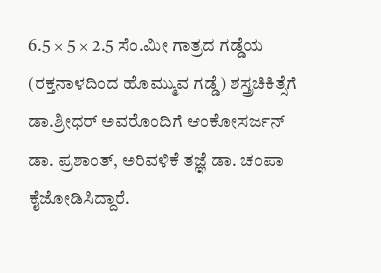6.5 × 5 × 2.5 ಸೆಂ.ಮೀ ಗಾತ್ರದ ಗಡ್ಡೆಯ (ರಕ್ತನಾಳದಿಂದ ಹೊಮ್ಮುವ ಗಡ್ಡೆ) ಶಸ್ತ್ರಚಿಕಿತ್ಸೆಗೆ ಡಾ.ಶ್ರೀಧರ್‌ ಅವರೊಂದಿಗೆ ಆಂಕೋಸರ್ಜನ್ ಡಾ. ಪ್ರಶಾಂತ್, ಅರಿವಳಿಕೆ ತಜ್ಞೆ ಡಾ. ಚಂಪಾ ಕೈಜೋಡಿಸಿದ್ದಾರೆ.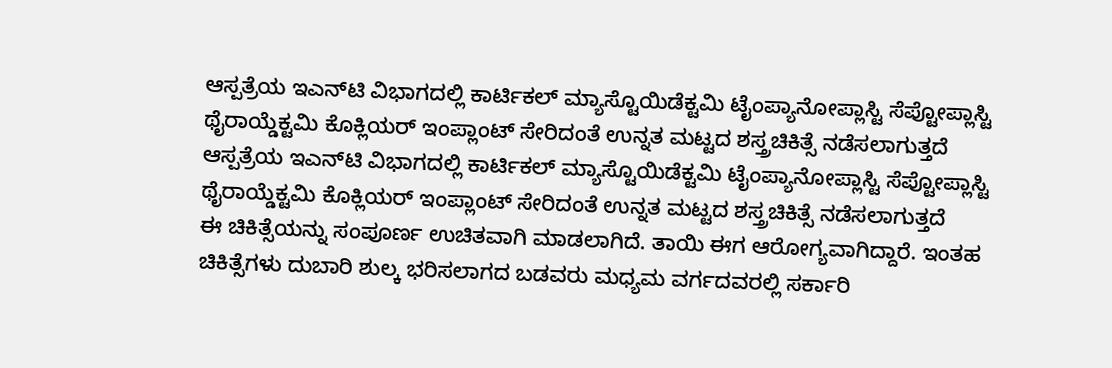ಆಸ್ಪತ್ರೆಯ ಇಎನ್‌ಟಿ ವಿಭಾಗದಲ್ಲಿ ಕಾರ್ಟಿಕಲ್ ಮ್ಯಾಸ್ಟೊಯಿಡೆಕ್ಟಮಿ ಟೈಂಪ್ಯಾನೋಪ್ಲಾಸ್ಟಿ ಸೆಪ್ಟೋಪ್ಲಾಸ್ಟಿ ಥೈರಾಯ್ಡೆಕ್ಟಮಿ ಕೊಕ್ಲಿಯರ್ ಇಂಪ್ಲಾಂಟ್ ಸೇರಿದಂತೆ ಉನ್ನತ ಮಟ್ಟದ ಶಸ್ತ್ರಚಿಕಿತ್ಸೆ ನಡೆಸಲಾಗುತ್ತದೆ
ಆಸ್ಪತ್ರೆಯ ಇಎನ್‌ಟಿ ವಿಭಾಗದಲ್ಲಿ ಕಾರ್ಟಿಕಲ್ ಮ್ಯಾಸ್ಟೊಯಿಡೆಕ್ಟಮಿ ಟೈಂಪ್ಯಾನೋಪ್ಲಾಸ್ಟಿ ಸೆಪ್ಟೋಪ್ಲಾಸ್ಟಿ ಥೈರಾಯ್ಡೆಕ್ಟಮಿ ಕೊಕ್ಲಿಯರ್ ಇಂಪ್ಲಾಂಟ್ ಸೇರಿದಂತೆ ಉನ್ನತ ಮಟ್ಟದ ಶಸ್ತ್ರಚಿಕಿತ್ಸೆ ನಡೆಸಲಾಗುತ್ತದೆ
ಈ ಚಿಕಿತ್ಸೆಯನ್ನು ಸಂಪೂರ್ಣ ಉಚಿತವಾಗಿ ಮಾಡಲಾಗಿದೆ. ತಾಯಿ ಈಗ ಆರೋಗ್ಯವಾಗಿದ್ದಾರೆ. ಇಂತಹ ಚಿಕಿತ್ಸೆಗಳು ದುಬಾರಿ ಶುಲ್ಕ ಭರಿಸಲಾಗದ ಬಡವರು ಮಧ್ಯಮ ವರ್ಗದವರಲ್ಲಿ ಸರ್ಕಾರಿ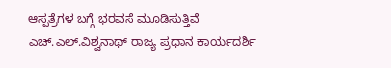ಆಸ್ಪತ್ರೆಗಳ ಬಗ್ಗೆ ಭರವಸೆ ಮೂಡಿಸುತ್ತಿವೆ
ಎಚ್.ಎಲ್.ವಿಶ್ವನಾಥ್ ರಾಜ್ಯ ಪ್ರಧಾನ ಕಾರ್ಯದರ್ಶಿ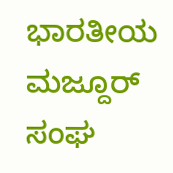ಭಾರತೀಯ ಮಜ್ದೂರ್ ಸಂಘ